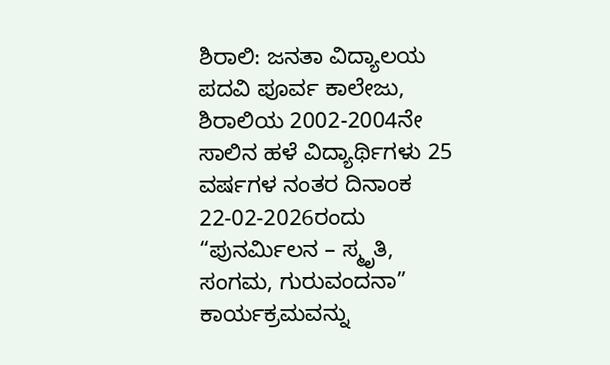ಶಿರಾಲಿ: ಜನತಾ ವಿದ್ಯಾಲಯ ಪದವಿ ಪೂರ್ವ ಕಾಲೇಜು, ಶಿರಾಲಿಯ 2002-2004ನೇ ಸಾಲಿನ ಹಳೆ ವಿದ್ಯಾರ್ಥಿಗಳು 25 ವರ್ಷಗಳ ನಂತರ ದಿನಾಂಕ 22-02-2026ರಂದು “ಪುನರ್ಮಿಲನ – ಸ್ಮೃತಿ, ಸಂಗಮ, ಗುರುವಂದನಾ” ಕಾರ್ಯಕ್ರಮವನ್ನು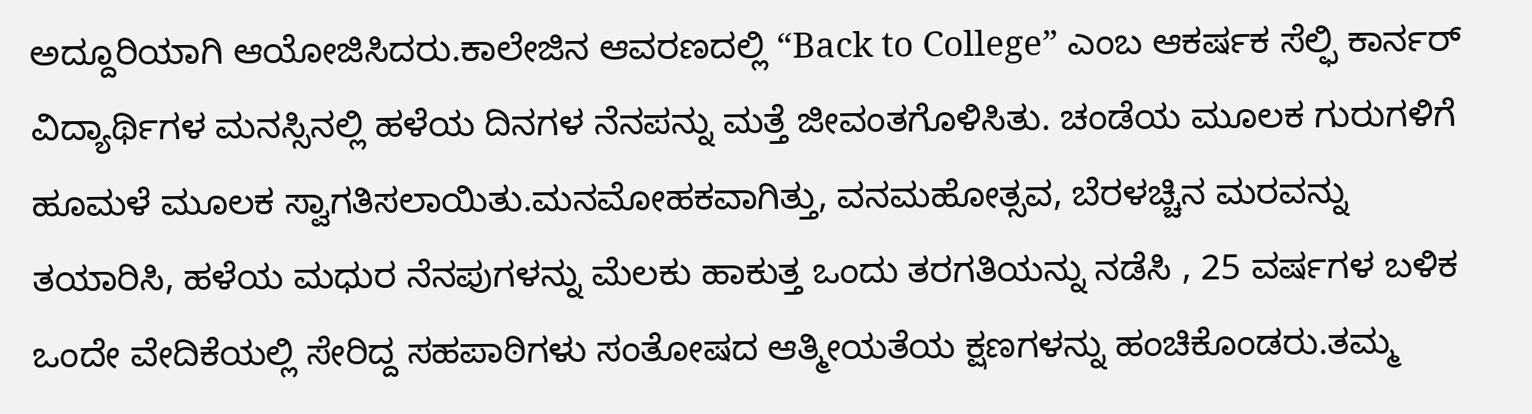ಅದ್ದೂರಿಯಾಗಿ ಆಯೋಜಿಸಿದರು.ಕಾಲೇಜಿನ ಆವರಣದಲ್ಲಿ “Back to College” ಎಂಬ ಆಕರ್ಷಕ ಸೆಲ್ಫಿ ಕಾರ್ನರ್ ವಿದ್ಯಾರ್ಥಿಗಳ ಮನಸ್ಸಿನಲ್ಲಿ ಹಳೆಯ ದಿನಗಳ ನೆನಪನ್ನು ಮತ್ತೆ ಜೀವಂತಗೊಳಿಸಿತು. ಚಂಡೆಯ ಮೂಲಕ ಗುರುಗಳಿಗೆ ಹೂಮಳೆ ಮೂಲಕ ಸ್ವಾಗತಿಸಲಾಯಿತು.ಮನಮೋಹಕವಾಗಿತ್ತು, ವನಮಹೋತ್ಸವ, ಬೆರಳಚ್ಚಿನ ಮರವನ್ನು ತಯಾರಿಸಿ, ಹಳೆಯ ಮಧುರ ನೆನಪುಗಳನ್ನು ಮೆಲಕು ಹಾಕುತ್ತ ಒಂದು ತರಗತಿಯನ್ನು ನಡೆಸಿ , 25 ವರ್ಷಗಳ ಬಳಿಕ ಒಂದೇ ವೇದಿಕೆಯಲ್ಲಿ ಸೇರಿದ್ದ ಸಹಪಾಠಿಗಳು ಸಂತೋಷದ ಆತ್ಮೀಯತೆಯ ಕ್ಷಣಗಳನ್ನು ಹಂಚಿಕೊಂಡರು.ತಮ್ಮ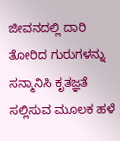ಜೀವನದಲ್ಲಿ ದಾರಿ ತೋರಿದ ಗುರುಗಳನ್ನು ಸನ್ಮಾನಿಸಿ ಕೃತಜ್ಞತೆ ಸಲ್ಲಿಸುವ ಮೂಲಕ ಹಳೆ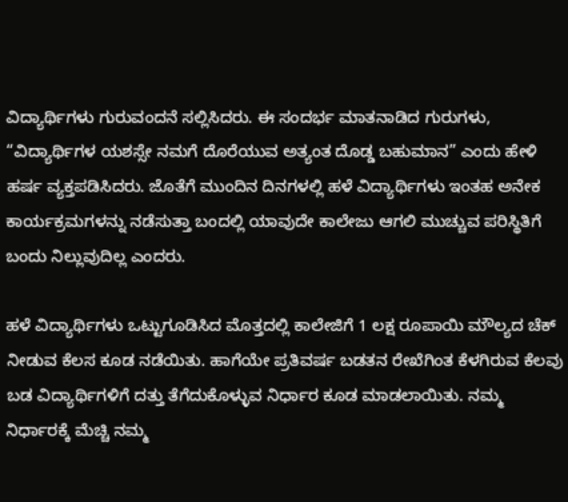ವಿದ್ಯಾರ್ಥಿಗಳು ಗುರುವಂದನೆ ಸಲ್ಲಿಸಿದರು. ಈ ಸಂದರ್ಭ ಮಾತನಾಡಿದ ಗುರುಗಳು, “ವಿದ್ಯಾರ್ಥಿಗಳ ಯಶಸ್ಸೇ ನಮಗೆ ದೊರೆಯುವ ಅತ್ಯಂತ ದೊಡ್ಡ ಬಹುಮಾನ” ಎಂದು ಹೇಳಿ ಹರ್ಷ ವ್ಯಕ್ತಪಡಿಸಿದರು. ಜೊತೆಗೆ ಮುಂದಿನ ದಿನಗಳಲ್ಲಿ ಹಳೆ ವಿದ್ಯಾರ್ಥಿಗಳು ಇಂತಹ ಅನೇಕ ಕಾರ್ಯಕ್ರಮಗಳನ್ನು ನಡೆಸುತ್ತಾ ಬಂದಲ್ಲಿ ಯಾವುದೇ ಕಾಲೇಜು ಆಗಲಿ ಮುಚ್ಚುವ ಪರಿಸ್ಥಿತಿಗೆ ಬಂದು ನಿಲ್ಲುವುದಿಲ್ಲ ಎಂದರು.

ಹಳೆ ವಿದ್ಯಾರ್ಥಿಗಳು ಒಟ್ಟುಗೂಡಿಸಿದ ಮೊತ್ತದಲ್ಲಿ ಕಾಲೇಜಿಗೆ 1 ಲಕ್ಷ ರೂಪಾಯಿ ಮೌಲ್ಯದ ಚೆಕ್ ನೀಡುವ ಕೆಲಸ ಕೂಡ ನಡೆಯಿತು. ಹಾಗೆಯೇ ಪ್ರತಿವರ್ಷ ಬಡತನ ರೇಖೆಗಿಂತ ಕೆಳಗಿರುವ ಕೆಲವು ಬಡ ವಿದ್ಯಾರ್ಥಿಗಳಿಗೆ ದತ್ತು ತೆಗೆದುಕೊಳ್ಳುವ ನಿರ್ಧಾರ ಕೂಡ ಮಾಡಲಾಯಿತು. ನಮ್ಮ ನಿರ್ಧಾರಕ್ಕೆ ಮೆಚ್ಚಿ ನಮ್ಮ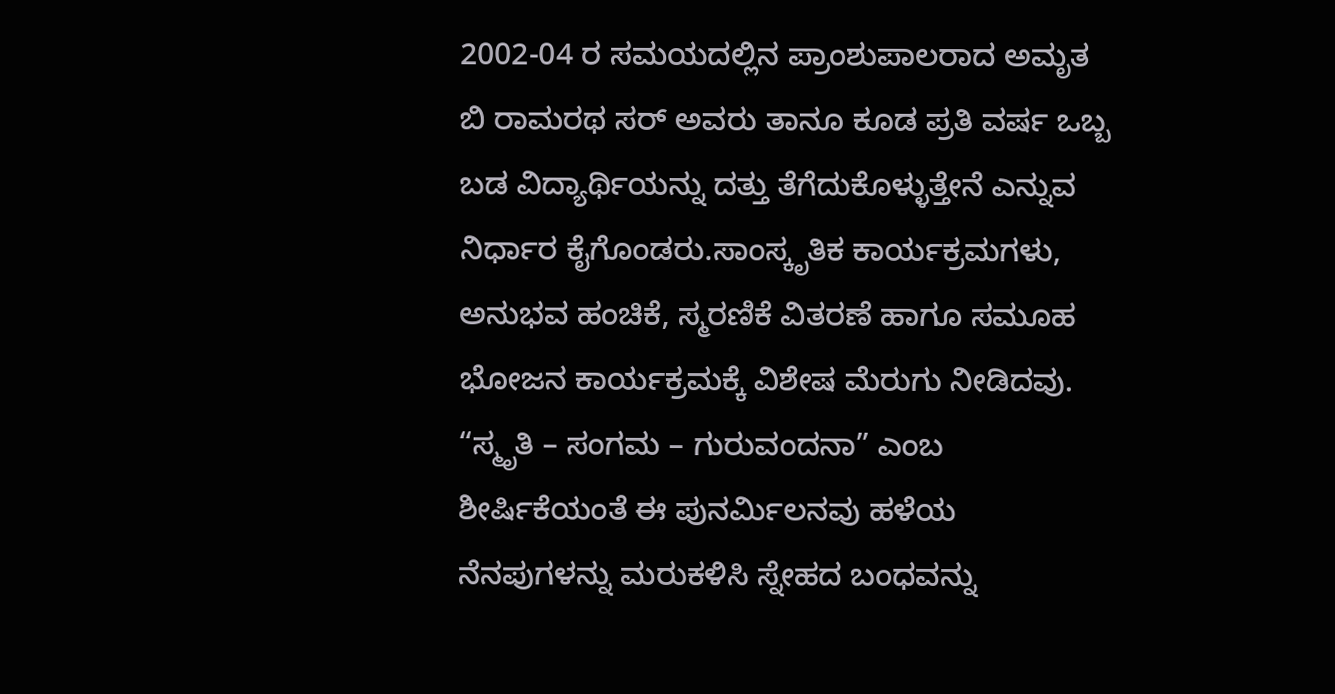2002-04 ರ ಸಮಯದಲ್ಲಿನ ಪ್ರಾಂಶುಪಾಲರಾದ ಅಮೃತ ಬಿ ರಾಮರಥ ಸರ್ ಅವರು ತಾನೂ ಕೂಡ ಪ್ರತಿ ವರ್ಷ ಒಬ್ಬ ಬಡ ವಿದ್ಯಾರ್ಥಿಯನ್ನು ದತ್ತು ತೆಗೆದುಕೊಳ್ಳುತ್ತೇನೆ ಎನ್ನುವ ನಿರ್ಧಾರ ಕೈಗೊಂಡರು.ಸಾಂಸ್ಕೃತಿಕ ಕಾರ್ಯಕ್ರಮಗಳು, ಅನುಭವ ಹಂಚಿಕೆ, ಸ್ಮರಣಿಕೆ ವಿತರಣೆ ಹಾಗೂ ಸಮೂಹ ಭೋಜನ ಕಾರ್ಯಕ್ರಮಕ್ಕೆ ವಿಶೇಷ ಮೆರುಗು ನೀಡಿದವು. “ಸ್ಮೃತಿ – ಸಂಗಮ – ಗುರುವಂದನಾ” ಎಂಬ ಶೀರ್ಷಿಕೆಯಂತೆ ಈ ಪುನರ್ಮಿಲನವು ಹಳೆಯ ನೆನಪುಗಳನ್ನು ಮರುಕಳಿಸಿ ಸ್ನೇಹದ ಬಂಧವನ್ನು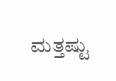ಮತ್ತಷ್ಟು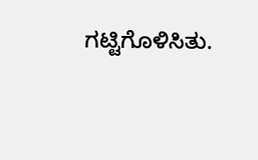ಗಟ್ಟಿಗೊಳಿಸಿತು.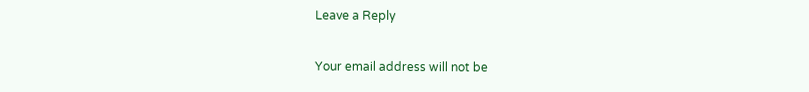Leave a Reply

Your email address will not be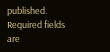published. Required fields are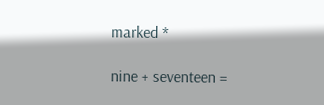marked *

nine + seventeen =